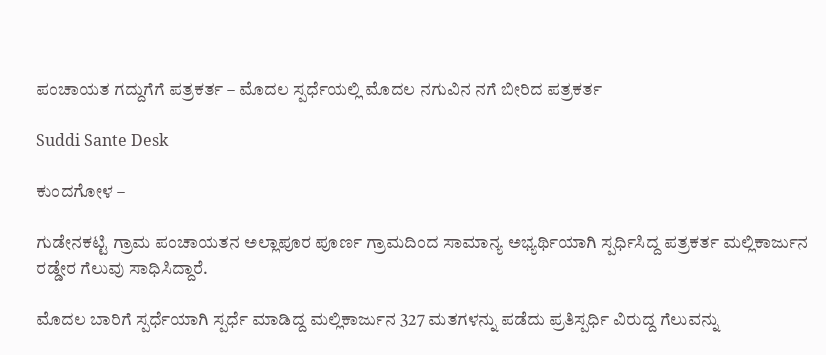ಪಂಚಾಯತ ಗದ್ದುಗೆಗೆ ಪತ್ರಕರ್ತ – ಮೊದಲ ಸ್ಪರ್ಧೆಯಲ್ಲಿ ಮೊದಲ ನಗುವಿನ ನಗೆ ಬೀರಿದ ಪತ್ರಕರ್ತ

Suddi Sante Desk

ಕುಂದಗೋಳ –

ಗುಡೇನಕಟ್ಟಿ ಗ್ರಾಮ ಪಂಚಾಯತನ ಅಲ್ಲಾಪೂರ ಪೂರ್ಣ ಗ್ರಾಮದಿಂದ ಸಾಮಾನ್ಯ ಅಭ್ಯರ್ಥಿಯಾಗಿ ಸ್ಪರ್ಧಿಸಿದ್ದ ಪತ್ರಕರ್ತ ಮಲ್ಲಿಕಾರ್ಜುನ ರಡ್ಡೇರ ಗೆಲುವು ಸಾಧಿಸಿದ್ದಾರೆ.

ಮೊದಲ ಬಾರಿಗೆ ಸ್ಪರ್ಧೆಯಾಗಿ ಸ್ಪರ್ಧೆ ಮಾಡಿದ್ದ ಮಲ್ಲಿಕಾರ್ಜುನ 327 ಮತಗಳನ್ನು ಪಡೆದು ಪ್ರತಿಸ್ಪರ್ಧಿ ವಿರುದ್ದ ಗೆಲುವನ್ನು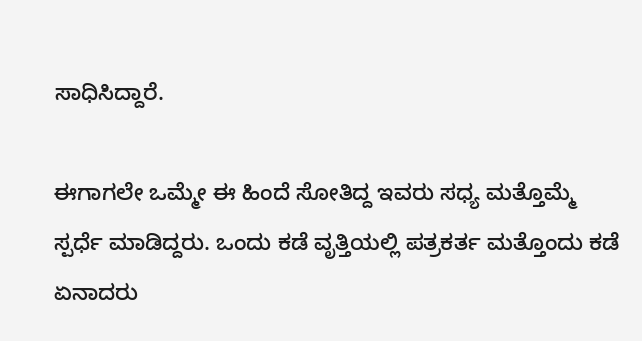ಸಾಧಿಸಿದ್ದಾರೆ.

ಈಗಾಗಲೇ ಒಮ್ಮೇ ಈ ಹಿಂದೆ ಸೋತಿದ್ದ ಇವರು ಸಧ್ಯ ಮತ್ತೊಮ್ಮೆ ಸ್ಪರ್ಧೆ ಮಾಡಿದ್ದರು. ಒಂದು ಕಡೆ ವೃತ್ತಿಯಲ್ಲಿ ಪತ್ರಕರ್ತ ಮತ್ತೊಂದು ಕಡೆ ಏನಾದರು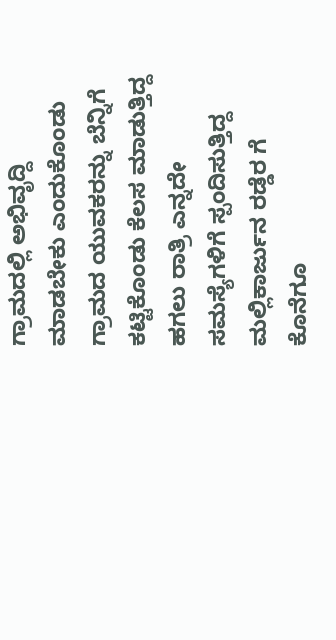ಗ್ರಾಮದಲ್ಲಿ ಅಭಿವೃದ್ದಿ ಮಾಡಬೇಕು ಎಂದುಕೊಂಡು ಗ್ರಾಮದ ಯುವಕರನ್ನು ಬೆನ್ನಿಗೆ ಕಟ್ಟಿಕೊಂಡು ಕೆಲಸ ಮಾಡುತ್ತಿದ್ದ ಹಗಲು ರಾತ್ರಿ ಎನ್ನದೇ ಸಮಸ್ಯೆಗಳಿಗೆ ಸ್ಪಂದಿಸುತ್ತಿದ್ದ ಮಲ್ಲಿಕಾರ್ಜುನ ರಡ್ಡೆರ ಗೆ ಕೊನೆಗೂ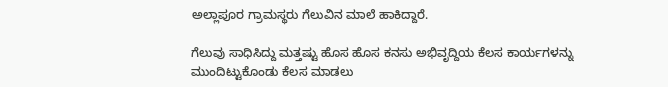ಅಲ್ಲಾಪೂರ ಗ್ರಾಮಸ್ಥರು ಗೆಲುವಿನ ಮಾಲೆ ಹಾಕಿದ್ದಾರೆ.

ಗೆಲುವು ಸಾಧಿಸಿದ್ದು ಮತ್ತಷ್ಟು ಹೊಸ ಹೊಸ ಕನಸು ಅಭಿವೃದ್ದಿಯ ಕೆಲಸ ಕಾರ್ಯಗಳನ್ನು ಮುಂದಿಟ್ಟುಕೊಂಡು ಕೆಲಸ ಮಾಡಲು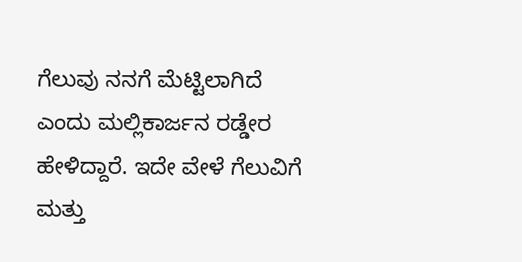ಗೆಲುವು ನನಗೆ ಮೆಟ್ಟಿಲಾಗಿದೆ ಎಂದು ಮಲ್ಲಿಕಾರ್ಜನ ರಡ್ಡೇರ ಹೇಳಿದ್ದಾರೆ. ಇದೇ ವೇಳೆ ಗೆಲುವಿಗೆ ಮತ್ತು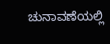ಚುನಾವಣೆಯಲ್ಲಿ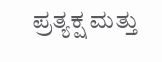ಪ್ರತ್ಯಕ್ಷ ಮತ್ತು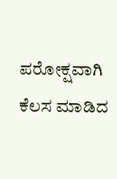ಪರೋಕ್ಷವಾಗಿ ಕೆಲಸ ಮಾಡಿದ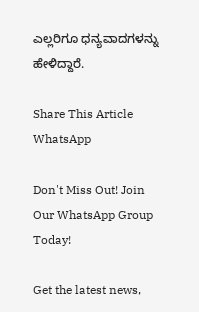ಎಲ್ಲರಿಗೂ ಧನ್ಯವಾದಗಳನ್ನು ಹೇಳಿದ್ದಾರೆ.

Share This Article
WhatsApp

Don't Miss Out! Join Our WhatsApp Group Today!

Get the latest news,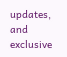updates, and exclusive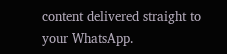content delivered straight to your WhatsApp.